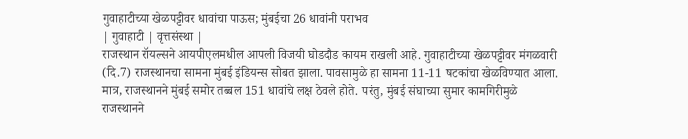गुवाहाटीच्या खेळपट्टीवर धावांचा पाऊस; मुंबईचा 26 धावांनी पराभव
| गुवाहाटी | वृत्तसंस्था |
राजस्थान रॉयल्सने आयपीएलमधील आपली विजयी घोडदौड कायम राखली आहे. गुवाहाटीच्या खेळपट्टीवर मंगळवारी (दि.7) राजस्थानचा सामना मुंबई इंडियन्स सोबत झाला. पावसामुळे हा सामना 11-11 षटकांचा खेळविण्यात आला. मात्र, राजस्थानने मुंबई समोर तब्बल 151 धावांचे लक्ष ठेवले होते. परंतु, मुंबई संघाच्या सुमार कामगिरीमुळे राजस्थानने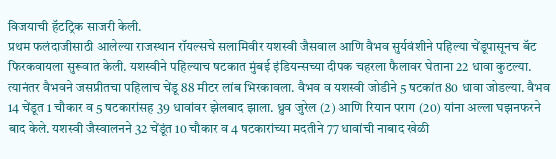विजयाची हॅटट्रिक साजरी केली.
प्रथम फलंदाजीसाठी आलेल्या राजस्थान रॉयल्सचे सलामिवीर यशस्वी जैसवाल आणि वैभव सुर्यवंशीने पहिल्या चेंडूपासूनच बॅट फिरकवायला सुरूवात केली. यशस्वीने पहिल्याच षटकात मुंबई इंडियन्सच्या दीपक चहरला फैलावर घेताना 22 धावा कुटल्या. त्यानंतर वैभवने जसप्रीतचा पहिलाच चेंडू 88 मीटर लांब भिरकावला. वैभव व यशस्वी जोडीने 5 षटकांत 80 धावा जोडल्या. वैभव 14 चेंडूत 1 चौकार व 5 षटकारांसह 39 धावांवर झेलबाद झाला. ध्रुव जुरेल (2) आणि रियान पराग (20) यांना अल्ला घझनफरने बाद केले. यशस्वी जैस्वालनने 32 चेंडूंत 10 चौकार व 4 षटकारांच्या मदतीने 77 धावांची नाबाद खेळी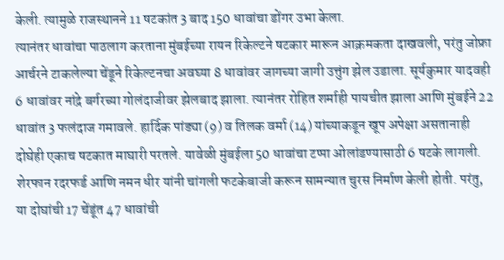केली. त्यामुळे राजस्थानने 11 षटकांत 3 बाद 150 धावांचा डोंगर उभा केला.
त्यानंतर धावांचा पाठलाग करताना मुंबईच्या रायन रिकेल्टने षटकार मारून आक्रमकता दाखवली, परंतु जोफ्रा आर्चरने टाकलेल्या चेंडूने रिकेल्टनचा अवघ्या 8 धावांवर जागच्या जागी उत्तुंग झेल उडाला. सूर्यकुमार यादवही 6 धावांवर नांद्रे बर्गरच्या गोलंदाजीवर झेलबाद झाला. त्यानंतर रोहित शर्माही पायचीत झाला आणि मुंबईने 22 धावांत 3 फलंदाज गमावले. हार्दिक पांड्या (9) व तिलक वर्मा (14) यांच्याकडून खूप अपेक्षा असतानाही दोघेही एकाच षटकात माघारी परतले. यावेळी मुंबईला 50 धावांचा टप्पा ओलांडण्यासाठी 6 षटके लागली. शेरफान रदरफर्ड आणि नमन धीर यांनी चांगली फटकेबाजी करून सामन्यात चुरस निर्माण केली होती. परंतु, या दोघांची 17 चेंडूंत 47 धावांची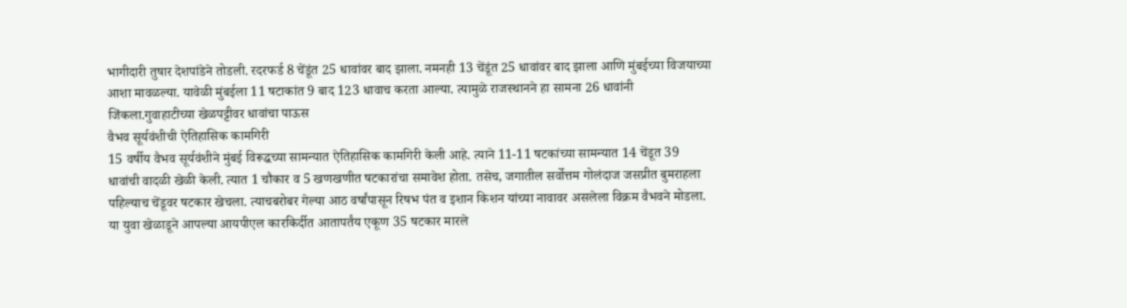भागीदारी तुषार देशपांडेने तोडली. रदरफर्ड 8 चेंडूंत 25 धावांवर बाद झाला. नमनही 13 चेंडूंत 25 धावांवर बाद झाला आणि मुंबईच्या विजयाच्या आशा मावळल्या. यावेळी मुंबईला 11 षटाकांत 9 बाद 123 धावाच करता आल्या. त्यामुळे राजस्थानने हा सामना 26 धावांनी जिंकला.गुवाहाटीच्या खेळपट्टीवर धावांचा पाऊस
वैभव सूर्यवंशीची ऐतिहासिक कामगिरी
15 वर्षीय वैभव सूर्यवंशीने मुंबई विरूद्धच्या सामन्यात ऐतिहासिक कामगिरी केली आहे. त्याने 11-11 षटकांच्या सामन्यात 14 चेंडूत 39 धावांची वादळी खेळी केली. त्यात 1 चौकार व 5 खणखणीत षटकारांचा समावेश होता. तसेच, जगातील सर्वोत्तम गोलंदाज जसप्रीत बुमराहला पहिल्याच चेंडूवर षटकार खेचला. त्याचबरोबर गेल्या आठ वर्षांपासून रिषभ पंत व इशान किशन यांच्या नावावर असलेला विक्रम वैभवने मोडला. या युवा खेळाडूने आपल्या आयपीएल कारकिर्दीत आतापर्तंय एकूण 35 षटकार मारले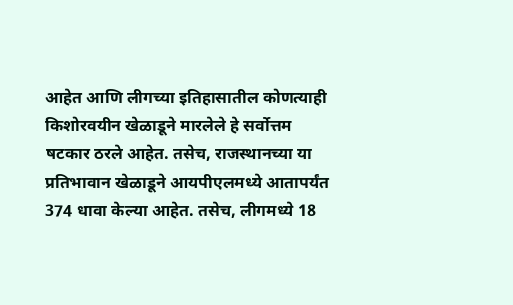आहेत आणि लीगच्या इतिहासातील कोणत्याही किशोरवयीन खेळाडूने मारलेले हे सर्वोत्तम षटकार ठरले आहेत. तसेच, राजस्थानच्या या प्रतिभावान खेळाडूने आयपीएलमध्ये आतापर्यंत 374 धावा केल्या आहेत. तसेच, लीगमध्ये 18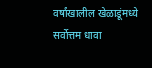वर्षांखालील खेळाडूंमध्ये सर्वोत्तम धावा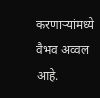करणाऱ्यांमध्ये वैभव अव्वल आहे.